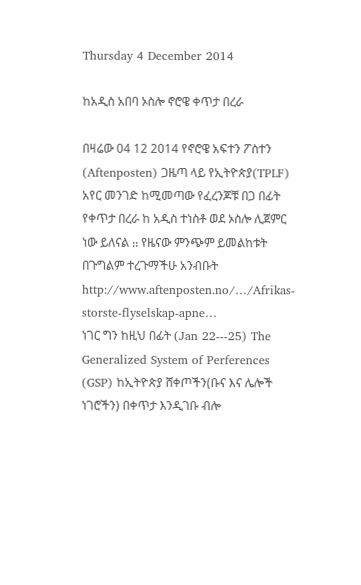Thursday 4 December 2014

ከአዲስ አበባ ኦስሎ ኖሮዌ ቀጥታ በረራ

በዛሬው 04 12 2014 የኖሮዌ አፍተን ፖስተን (Aftenposten) ጋዜጣ ላይ የኢትዮጵያ(TPLF) አየር መንገድ ከሚመጣው የፈረንጆቹ በጋ በፊት የቀጥታ በረራ ከ አዲስ ተነስቶ ወደ ኦስሎ ሊጀምር ነው ይለናል ᎓᎓ የዜናው ምንጭም ይመልከቱት በጉግልም ተረጉማችሁ አንብቡት http://www.aftenposten.no/…/Afrikas-storste-flyselskap-apne…
ነገር ግን ከዚህ በፊት (Jan 22---25) The Generalized System of Perferences (GSP) ከኢትዮጵያ ሸቀጦችን(ቡና እና ሌሎች ነገሮችን) በቀጥታ እንዲገቡ ብሎ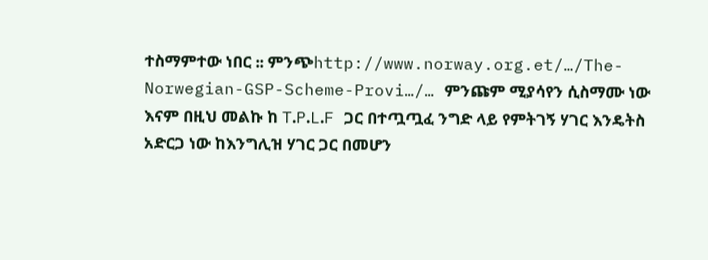ተስማምተው ነበር ᎓᎓ ምንጭhttp://www.norway.org.et/…/The-Norwegian-GSP-Scheme-Provi…/… ምንጩም ሚያሳየን ሲስማሙ ነው እናም በዚህ መልኩ ከ T᎐P᎐L᎐F ጋር በተጧጧፈ ንግድ ላይ የምትገኝ ሃገር እንዴትስ አድርጋ ነው ከእንግሊዝ ሃገር ጋር በመሆን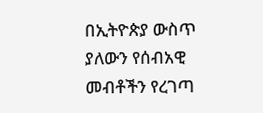በኢትዮጵያ ውስጥ ያለውን የሰብአዊ መብቶችን የረገጣ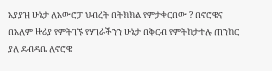አያያዝ ሁኔታ ለአውሮፓ ህብረት በትክክል የምታቀርበው ? በኖሮዌና በአለም ዙሪያ የምትገኙ የሃገራችንን ሁኔታ በቅርብ የምትከታተሉ ጠንከር ያለ ደብዳቤ ለኖሮዌ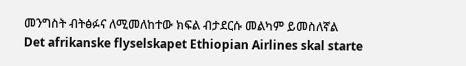መንግስት ብትፅፉና ለሚመለከተው ክፍል ብታደርሱ መልካም ይመስለኛል
Det afrikanske flyselskapet Ethiopian Airlines skal starte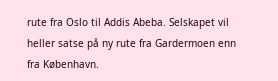rute fra Oslo til Addis Abeba. Selskapet vil heller satse på ny rute fra Gardermoen enn fra København.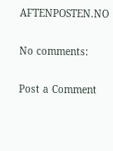AFTENPOSTEN.NO

No comments:

Post a Comment